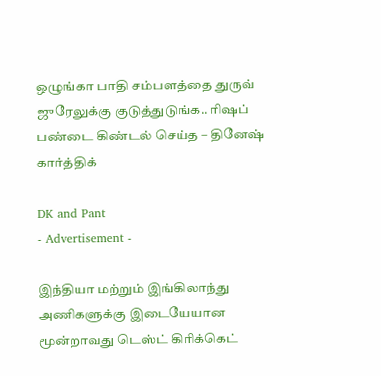ஒழுங்கா பாதி சம்பளத்தை துருவ் ஜுரேலுக்கு குடுத்துடுங்க.. ரிஷப் பண்டை கிண்டல் செய்த – தினேஷ் கார்த்திக்

DK and Pant
- Advertisement -

இந்தியா மற்றும் இங்கிலாந்து அணிகளுக்கு இடையேயான மூன்றாவது டெஸ்ட் கிரிக்கெட்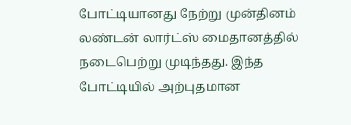போட்டியானது நேற்று முன்தினம் லண்டன் லார்ட்ஸ் மைதானத்தில் நடைபெற்று முடிந்தது. இந்த போட்டியில் அற்புதமான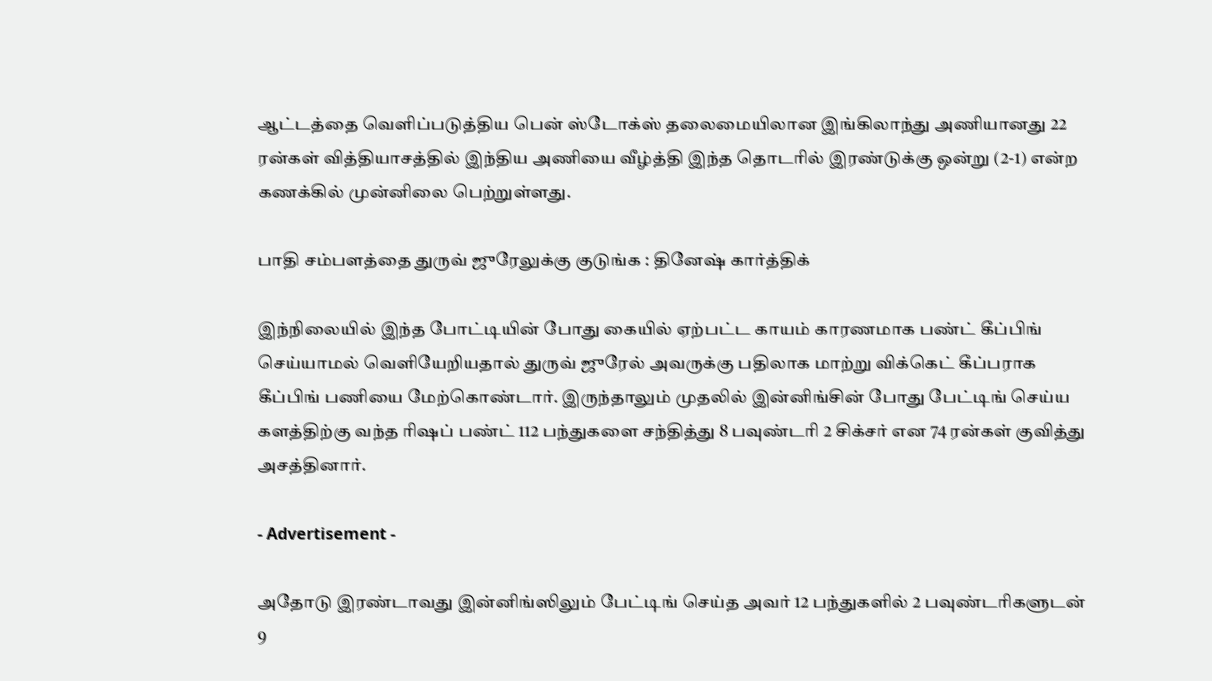ஆட்டத்தை வெளிப்படுத்திய பென் ஸ்டோக்ஸ் தலைமையிலான இங்கிலாந்து அணியானது 22 ரன்கள் வித்தியாசத்தில் இந்திய அணியை வீழ்த்தி இந்த தொடரில் இரண்டுக்கு ஒன்று (2-1) என்ற கணக்கில் முன்னிலை பெற்றுள்ளது.

பாதி சம்பளத்தை துருவ் ஜுரேலுக்கு குடுங்க : தினேஷ் கார்த்திக்

இந்நிலையில் இந்த போட்டியின் போது கையில் ஏற்பட்ட காயம் காரணமாக பண்ட் கீப்பிங் செய்யாமல் வெளியேறியதால் துருவ் ஜுரேல் அவருக்கு பதிலாக மாற்று விக்கெட் கீப்பராக கீப்பிங் பணியை மேற்கொண்டார். இருந்தாலும் முதலில் இன்னிங்சின் போது பேட்டிங் செய்ய களத்திற்கு வந்த ரிஷப் பண்ட் 112 பந்துகளை சந்தித்து 8 பவுண்டரி 2 சிக்சர் என 74 ரன்கள் குவித்து அசத்தினார்.

- Advertisement -

அதோடு இரண்டாவது இன்னிங்ஸிலும் பேட்டிங் செய்த அவர் 12 பந்துகளில் 2 பவுண்டரிகளுடன் 9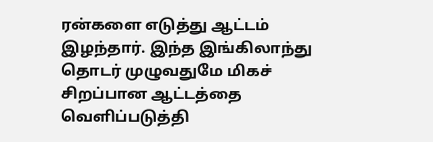ரன்களை எடுத்து ஆட்டம் இழந்தார். இந்த இங்கிலாந்து தொடர் முழுவதுமே மிகச் சிறப்பான ஆட்டத்தை வெளிப்படுத்தி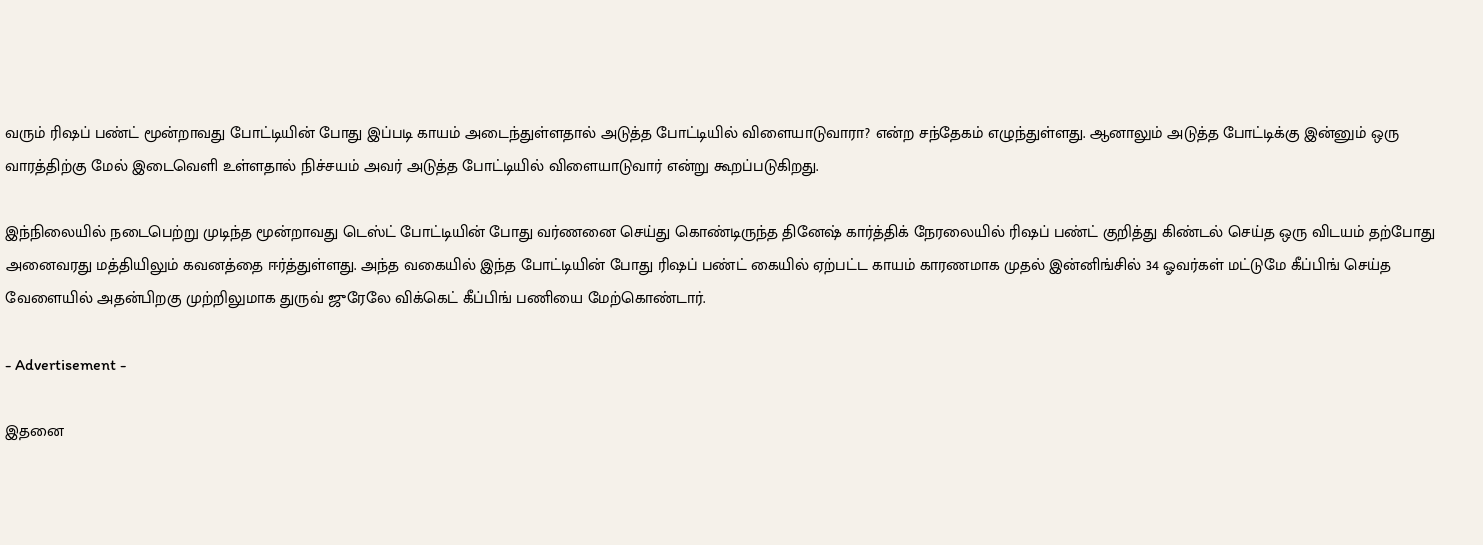வரும் ரிஷப் பண்ட் மூன்றாவது போட்டியின் போது இப்படி காயம் அடைந்துள்ளதால் அடுத்த போட்டியில் விளையாடுவாரா? என்ற சந்தேகம் எழுந்துள்ளது. ஆனாலும் அடுத்த போட்டிக்கு இன்னும் ஒரு வாரத்திற்கு மேல் இடைவெளி உள்ளதால் நிச்சயம் அவர் அடுத்த போட்டியில் விளையாடுவார் என்று கூறப்படுகிறது.

இந்நிலையில் நடைபெற்று முடிந்த மூன்றாவது டெஸ்ட் போட்டியின் போது வர்ணனை செய்து கொண்டிருந்த தினேஷ் கார்த்திக் நேரலையில் ரிஷப் பண்ட் குறித்து கிண்டல் செய்த ஒரு விடயம் தற்போது அனைவரது மத்தியிலும் கவனத்தை ஈர்த்துள்ளது. அந்த வகையில் இந்த போட்டியின் போது ரிஷப் பண்ட் கையில் ஏற்பட்ட காயம் காரணமாக முதல் இன்னிங்சில் 34 ஓவர்கள் மட்டுமே கீப்பிங் செய்த வேளையில் அதன்பிறகு முற்றிலுமாக துருவ் ஜுரேலே விக்கெட் கீப்பிங் பணியை மேற்கொண்டார்.

- Advertisement -

இதனை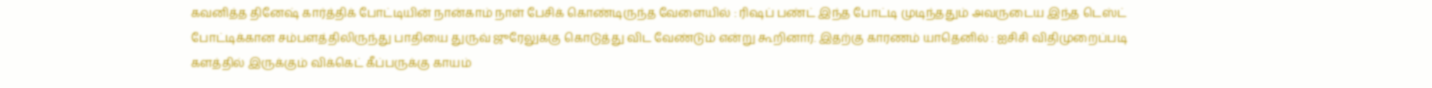கவனித்த தினேஷ் கார்த்திக் போட்டியின் நான்காம் நாள் பேசிக் கொண்டிருந்த வேளையில் : ரிஷப் பண்ட் இந்த போட்டி முடிந்ததும் அவருடைய இந்த டெஸ்ட் போட்டிக்கான சம்பளத்திலிருந்து பாதியை துருவ் ஜுரேலுக்கு கொடுத்து விட வேண்டும் என்று கூறினார். இதற்கு காரணம் யாதெனில் : ஐசிசி விதிமுறைப்படி களத்தில் இருக்கும் விக்கெட் கீப்பருக்கு காயம்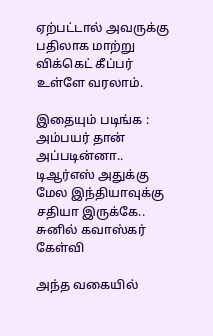ஏற்பட்டால் அவருக்கு பதிலாக மாற்று விக்கெட் கீப்பர் உள்ளே வரலாம்.

இதையும் படிங்க : அம்பயர் தான் அப்படின்னா.. டிஆர்எஸ் அதுக்கு மேல இந்தியாவுக்கு சதியா இருக்கே.. சுனில் கவாஸ்கர் கேள்வி

அந்த வகையில்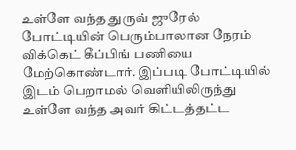உள்ளே வந்த துருவ் ஜுரேல் போட்டியின் பெரும்பாலான நேரம் விக்கெட் கீப்பிங் பணியை மேற்கொண்டார். இப்படி போட்டியில் இடம் பெறாமல் வெளியிலிருந்து உள்ளே வந்த அவர் கிட்டத்தட்ட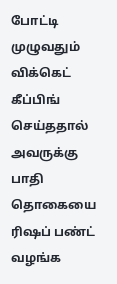போட்டி முழுவதும் விக்கெட் கீப்பிங் செய்ததால் அவருக்கு பாதி தொகையை ரிஷப் பண்ட் வழங்க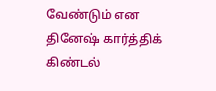வேண்டும் என தினேஷ் கார்த்திக் கிண்டல்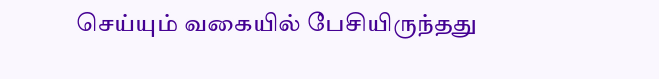செய்யும் வகையில் பேசியிருந்தது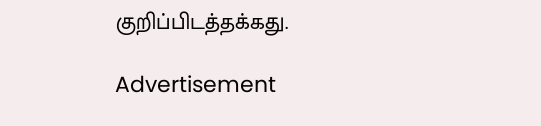குறிப்பிடத்தக்கது.

Advertisement